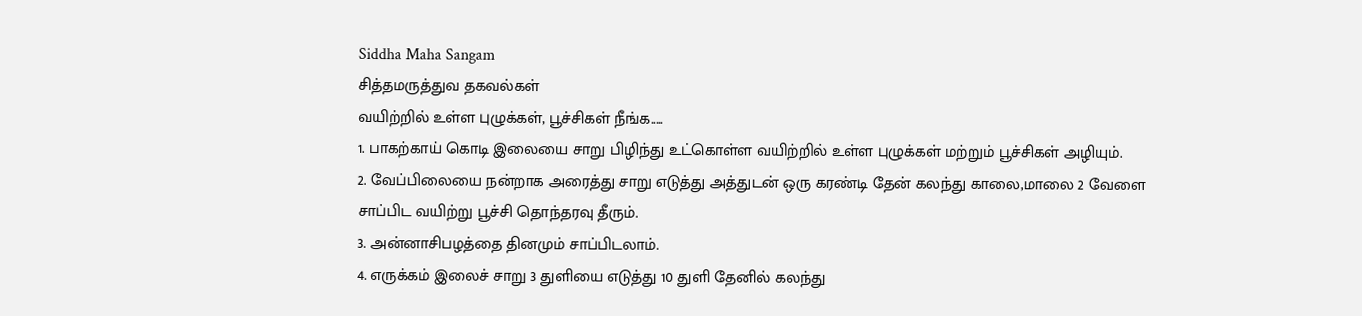Siddha Maha Sangam
சித்தமருத்துவ தகவல்கள்
வயிற்றில் உள்ள புழுக்கள், பூச்சிகள் நீங்க.....
1. பாகற்காய் கொடி இலையை சாறு பிழிந்து உட்கொள்ள வயிற்றில் உள்ள புழுக்கள் மற்றும் பூச்சிகள் அழியும்.
2. வேப்பிலையை நன்றாக அரைத்து சாறு எடுத்து அத்துடன் ஒரு கரண்டி தேன் கலந்து காலை,மாலை 2 வேளை சாப்பிட வயிற்று பூச்சி தொந்தரவு தீரும்.
3. அன்னாசிபழத்தை தினமும் சாப்பிடலாம்.
4. எருக்கம் இலைச் சாறு 3 துளியை எடுத்து 10 துளி தேனில் கலந்து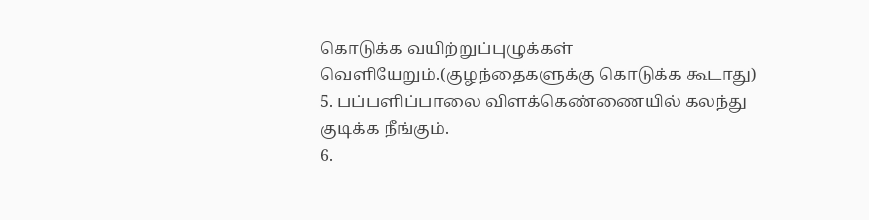கொடுக்க வயிற்றுப்புழுக்கள் வெளியேறும்.(குழந்தைகளுக்கு கொடுக்க கூடாது)
5. பப்பளிப்பாலை விளக்கெண்ணையில் கலந்து குடிக்க நீங்கும்.
6.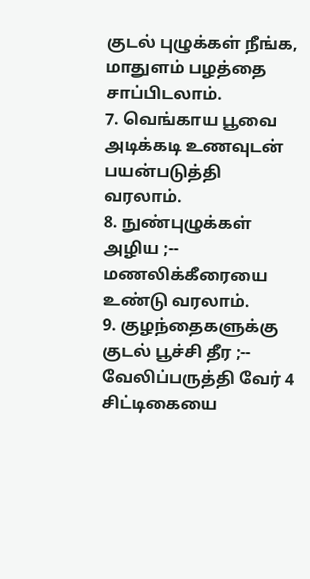குடல் புழுக்கள் நீங்க, மாதுளம் பழத்தை சாப்பிடலாம்.
7. வெங்காய பூவை அடிக்கடி உணவுடன் பயன்படுத்தி வரலாம்.
8. நுண்புழுக்கள் அழிய ;-- மணலிக்கீரையை உண்டு வரலாம்.
9. குழந்தைகளுக்கு குடல் பூச்சி தீர ;-- வேலிப்பருத்தி வேர் 4 சிட்டிகையை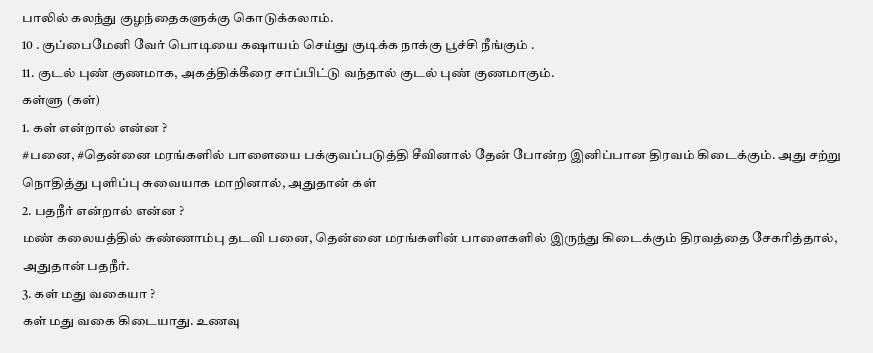பாலில் கலந்து குழந்தைகளுக்கு கொடுக்கலாம்.
10 . குப்பைமேனி வேர் பொடியை கஷாயம் செய்து குடிக்க நாக்கு பூச்சி நீங்கும் .
11. குடல் புண் குணமாக, அகத்திக்கீரை சாப்பிட்டு வந்தால் குடல் புண் குணமாகும்.
கள்ளு (கள்)
1. கள் என்றால் என்ன ?
#பனை, #தென்னை மரங்களில் பாளையை பக்குவப்படுத்தி சீவினால் தேன் போன்ற இனிப்பான திரவம் கிடைக்கும். அது சற்று நொதித்து புளிப்பு சுவையாக மாறினால், அதுதான் கள்
2. பதநீர் என்றால் என்ன ?
மண் கலையத்தில் சுண்ணாம்பு தடவி பனை, தென்னை மரங்களின் பாளைகளில் இருந்து கிடைக்கும் திரவத்தை சேகரித்தால், அதுதான் பதநீர்.
3. கள் மது வகையா ?
கள் மது வகை கிடையாது. உணவு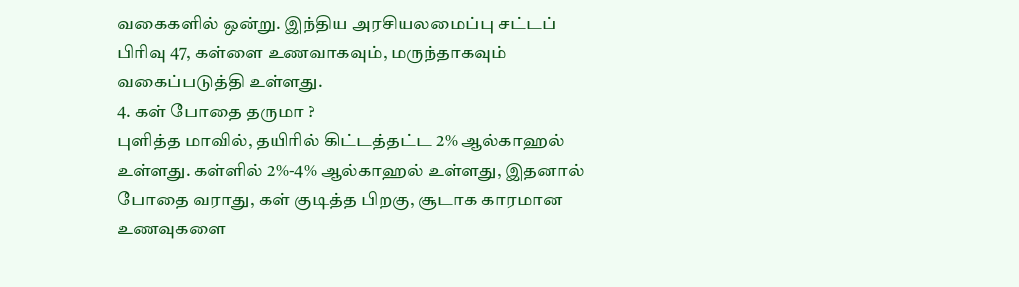வகைகளில் ஒன்று. இந்திய அரசியலமைப்பு சட்டப் பிரிவு 47, கள்ளை உணவாகவும், மருந்தாகவும் வகைப்படுத்தி உள்ளது.
4. கள் போதை தருமா ?
புளித்த மாவில், தயிரில் கிட்டத்தட்ட 2% ஆல்காஹல் உள்ளது. கள்ளில் 2%-4% ஆல்காஹல் உள்ளது, இதனால் போதை வராது, கள் குடித்த பிறகு, சூடாக காரமான உணவுகளை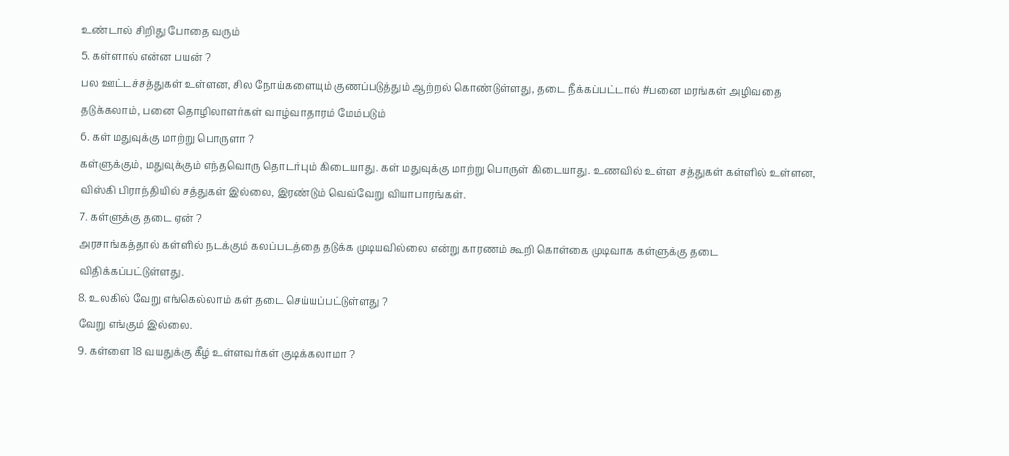உண்டால் சிறிது போதை வரும்
5. கள்ளால் என்ன பயன் ?
பல ஊட்டச்சத்துகள் உள்ளன, சில நோய்களையும் குணப்படுத்தும் ஆற்றல் கொண்டுள்ளது, தடை நீக்கப்பட்டால் #பனை மரங்கள் அழிவதை தடுக்கலாம், பனை தொழிலாளர்கள் வாழ்வாதாரம் மேம்படும்
6. கள் மதுவுக்கு மாற்று பொருளா ?
கள்ளுக்கும், மதுவுக்கும் எந்தவொரு தொடர்பும் கிடையாது. கள் மதுவுக்கு மாற்று பொருள் கிடையாது. உணவில் உள்ள சத்துகள் கள்ளில் உள்ளன, விஸ்கி பிராந்தியில் சத்துகள் இல்லை, இரண்டும் வெவ்வேறு வியாபாரங்கள்.
7. கள்ளுக்கு தடை ஏன் ?
அரசாங்கத்தால் கள்ளில் நடக்கும் கலப்படத்தை தடுக்க முடியவில்லை என்று காரணம் கூறி கொள்கை முடிவாக கள்ளுக்கு தடை விதிக்கப்பட்டுள்ளது.
8. உலகில் வேறு எங்கெல்லாம் கள் தடை செய்யப்பட்டுள்ளது ?
வேறு எங்கும் இல்லை.
9. கள்ளை 18 வயதுக்கு கீழ் உள்ளவர்கள் குடிக்கலாமா ?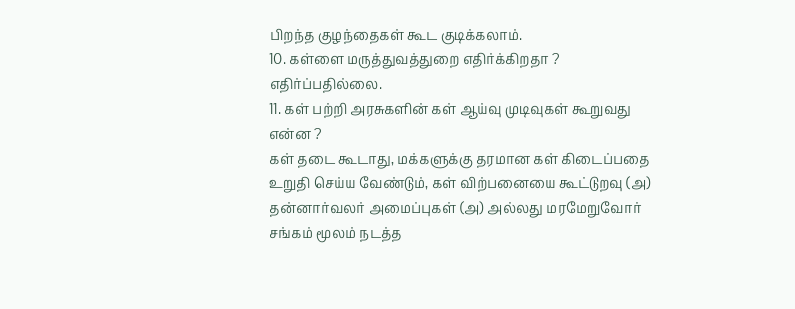பிறந்த குழந்தைகள் கூட குடிக்கலாம்.
10. கள்ளை மருத்துவத்துறை எதிர்க்கிறதா ?
எதிர்ப்பதில்லை.
11. கள் பற்றி அரசுகளின் கள் ஆய்வு முடிவுகள் கூறுவது என்ன ?
கள் தடை கூடாது, மக்களுக்கு தரமான கள் கிடைப்பதை உறுதி செய்ய வேண்டும், கள் விற்பனையை கூட்டுறவு (அ) தன்னார்வலர் அமைப்புகள் (அ) அல்லது மரமேறுவோர் சங்கம் மூலம் நடத்த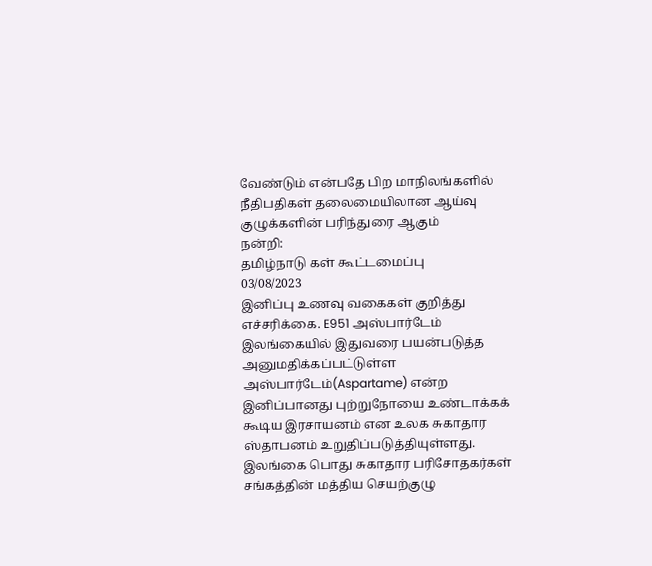வேண்டும் என்பதே பிற மாநிலங்களில் நீதிபதிகள் தலைமையிலான ஆய்வு குழுக்களின் பரிந்துரை ஆகும்
நன்றி:
தமிழ்நாடு கள் கூட்டமைப்பு
03/08/2023
இனிப்பு உணவு வகைகள் குறித்து எச்சரிக்கை. E951 அஸ்பார்டேம்
இலங்கையில் இதுவரை பயன்படுத்த அனுமதிக்கப்பட்டுள்ள அஸ்பார்டேம்(Aspartame) என்ற இனிப்பானது புற்றுநோயை உண்டாக்கக் கூடிய இரசாயனம் என உலக சுகாதார ஸ்தாபனம் உறுதிப்படுத்தியுள்ளது.
இலங்கை பொது சுகாதார பரிசோதகர்கள் சங்கத்தின் மத்திய செயற்குழு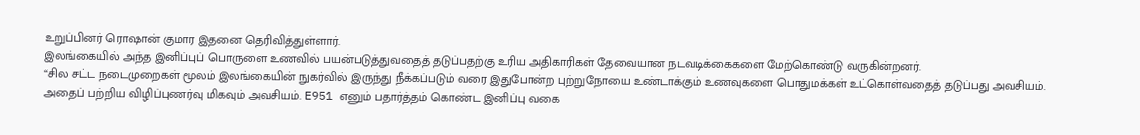உறுப்பினர் ரொஷான் குமார இதனை தெரிவித்துள்ளார்.
இலங்கையில் அந்த இனிப்புப் பொருளை உணவில் பயன்படுத்துவதைத் தடுப்பதற்கு உரிய அதிகாரிகள் தேவையான நடவடிக்கைகளை மேற்கொண்டு வருகின்றனர்.
“சில சட்ட நடைமுறைகள் மூலம் இலங்கையின் நுகர்வில் இருந்து நீக்கப்படும் வரை இதுபோன்ற புற்றுநோயை உண்டாக்கும் உணவுகளை பொதுமக்கள் உட்கொள்வதைத் தடுப்பது அவசியம்.
அதைப் பற்றிய விழிப்புணர்வு மிகவும் அவசியம். E951 எனும் பதார்த்தம் கொண்ட இனிப்பு வகை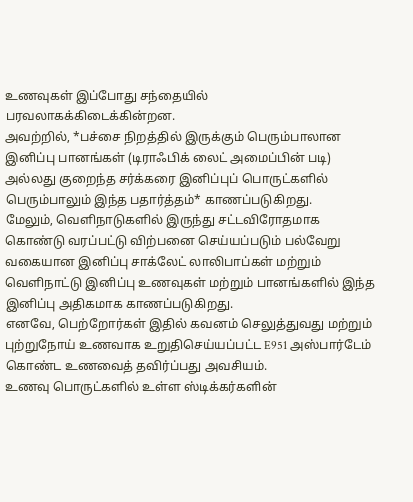உணவுகள் இப்போது சந்தையில் பரவலாகக்கிடைக்கின்றன.
அவற்றில், *பச்சை நிறத்தில் இருக்கும் பெரும்பாலான இனிப்பு பானங்கள் (டிராஃபிக் லைட் அமைப்பின் படி) அல்லது குறைந்த சர்க்கரை இனிப்புப் பொருட்களில் பெரும்பாலும் இந்த பதார்த்தம்* காணப்படுகிறது.
மேலும், வெளிநாடுகளில் இருந்து சட்டவிரோதமாக கொண்டு வரப்பட்டு விற்பனை செய்யப்படும் பல்வேறு வகையான இனிப்பு சாக்லேட் லாலிபாப்கள் மற்றும் வெளிநாட்டு இனிப்பு உணவுகள் மற்றும் பானங்களில் இந்த இனிப்பு அதிகமாக காணப்படுகிறது.
எனவே, பெற்றோர்கள் இதில் கவனம் செலுத்துவது மற்றும் புற்றுநோய் உணவாக உறுதிசெய்யப்பட்ட E951 அஸ்பார்டேம் கொண்ட உணவைத் தவிர்ப்பது அவசியம்.
உணவு பொருட்களில் உள்ள ஸ்டிக்கர்களின்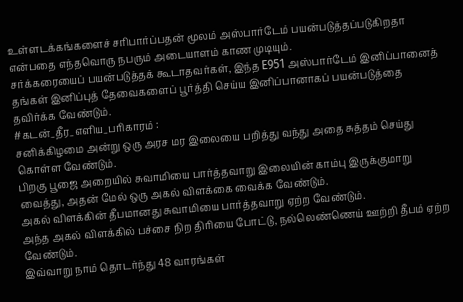உள்ளடக்கங்களைச் சரிபார்ப்பதன் மூலம் அஸ்பார்டேம் பயன்படுத்தப்படுகிறதா என்பதை எந்தவொரு நபரும் அடையாளம் காண முடியும்.
சர்க்கரையைப் பயன்படுத்தக் கூடாதவர்கள், இந்த E951 அஸ்பார்டேம் இனிப்பானைத் தங்கள் இனிப்புத் தேவைகளைப் பூர்த்தி செய்ய இனிப்பானாகப் பயன்படுத்தை தவிர்க்க வேண்டும்.
#கடன்_தீர_எளிய_பரிகாரம் :
சனிக்கிழமை அன்று ஒரு அரச மர இலையை பறித்து வந்து அதை சுத்தம் செய்து கொள்ள வேண்டும்.
பிறகு பூஜை அறையில் சுவாமியை பார்த்தவாறு இலையின் காம்பு இருக்குமாறு வைத்து, அதன் மேல் ஒரு அகல் விளக்கை வைக்க வேண்டும்.
அகல் விளக்கின் தீபமானது சுவாமியை பார்த்தவாறு ஏற்ற வேண்டும்.
அந்த அகல் விளக்கில் பச்சை நிற திரியை போட்டு, நல்லெண்ணெய் ஊற்றி தீபம் ஏற்ற வேண்டும்.
இவ்வாறு நாம் தொடர்ந்து 48 வாரங்கள்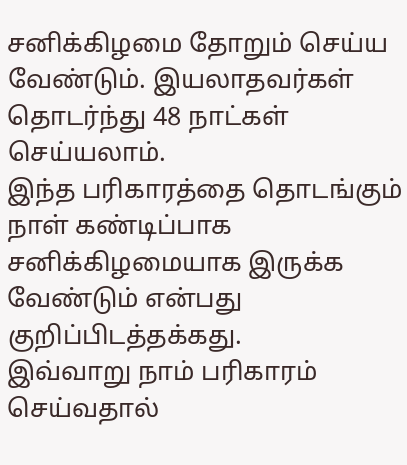சனிக்கிழமை தோறும் செய்ய வேண்டும். இயலாதவர்கள் தொடர்ந்து 48 நாட்கள் செய்யலாம்.
இந்த பரிகாரத்தை தொடங்கும் நாள் கண்டிப்பாக சனிக்கிழமையாக இருக்க வேண்டும் என்பது குறிப்பிடத்தக்கது.
இவ்வாறு நாம் பரிகாரம் செய்வதால்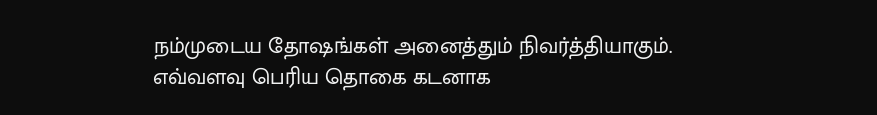நம்முடைய தோஷங்கள் அனைத்தும் நிவர்த்தியாகும்.
எவ்வளவு பெரிய தொகை கடனாக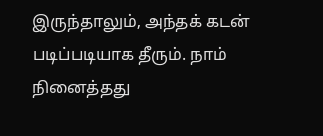இருந்தாலும், அந்தக் கடன் படிப்படியாக தீரும். நாம் நினைத்தது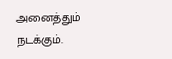அனைத்தும் நடக்கும்.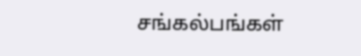சங்கல்பங்கள்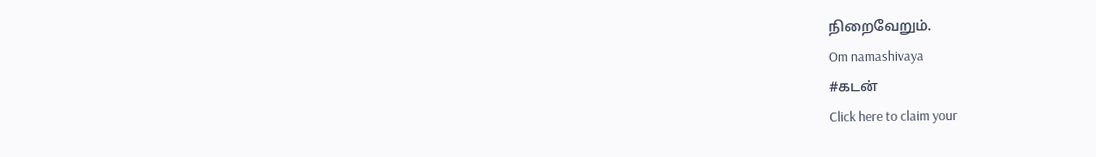நிறைவேறும்.
Om namashivaya
#கடன்
Click here to claim your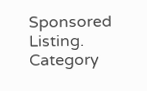Sponsored Listing.
Category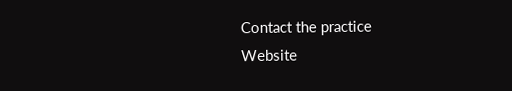Contact the practice
Website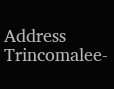Address
Trincomalee-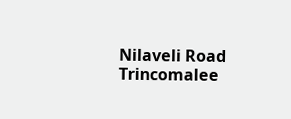Nilaveli Road
Trincomalee